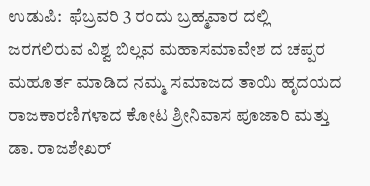ಉಡುಪಿ:  ಫೆಬ್ರವರಿ 3 ರಂದು ಬ್ರಹ್ಮವಾರ ದಲ್ಲಿ ಜರಗಲಿರುವ ವಿಶ್ವ ಬಿಲ್ಲವ ಮಹಾಸಮಾವೇಶ ದ ಚಪ್ಪರ ಮಹೂರ್ತ ಮಾಡಿದ ನಮ್ಮ ಸಮಾಜದ ತಾಯಿ ಹೃದಯದ ರಾಜಕಾರಣಿಗಳಾದ ಕೋಟ ಶ್ರೀನಿವಾಸ ಪೂಜಾರಿ ಮತ್ತು ಡಾ. ರಾಜಶೇಖರ್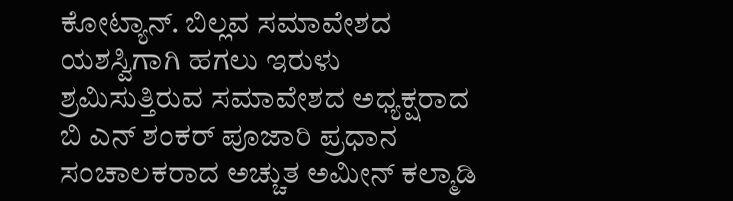ಕೋಟ್ಯಾನ್. ಬಿಲ್ಲವ ಸಮಾವೇಶದ ಯಶಸ್ವಿಗಾಗಿ ಹಗಲು ಇರುಳು ಶ್ರಮಿಸುತ್ತಿರುವ ಸಮಾವೇಶದ ಅಧ್ಯಕ್ಷರಾದ ಬಿ ಎನ್ ಶಂಕರ್ ಪೂಜಾರಿ ಪ್ರಧಾನ ಸಂಚಾಲಕರಾದ ಅಚ್ಚುತ ಅಮೀನ್ ಕಲ್ಮಾಡಿ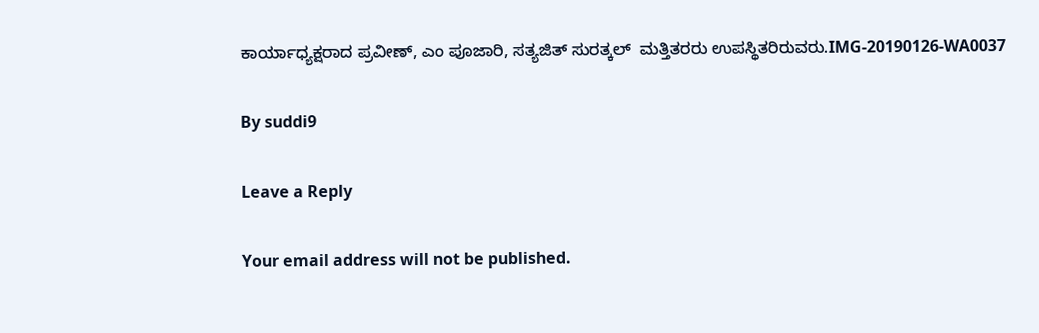ಕಾರ್ಯಾಧ್ಯಕ್ಷರಾದ ಪ್ರವೀಣ್, ಎಂ ಪೂಜಾರಿ, ಸತ್ಯಜಿತ್ ಸುರತ್ಕಲ್  ಮತ್ತಿತರರು ಉಪಸ್ಥಿತರಿರುವರು.IMG-20190126-WA0037

By suddi9

Leave a Reply

Your email address will not be published.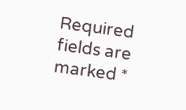Required fields are marked *